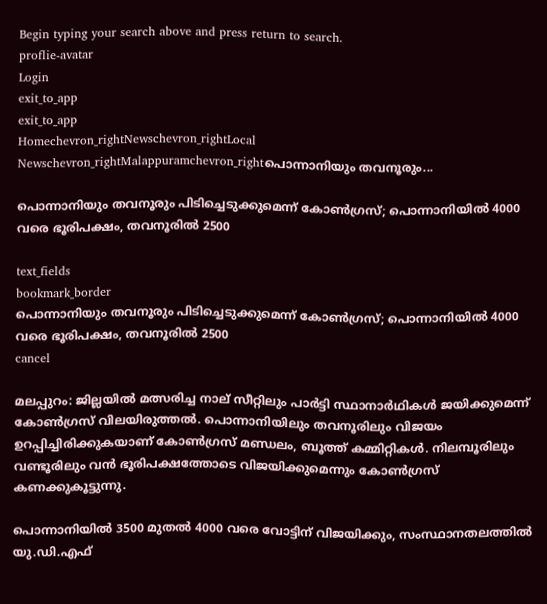Begin typing your search above and press return to search.
proflie-avatar
Login
exit_to_app
exit_to_app
Homechevron_rightNewschevron_rightLocal Newschevron_rightMalappuramchevron_rightപൊന്നാനിയും തവനൂരും...

പൊന്നാനിയും തവനൂരും പിടിച്ചെടുക്കുമെന്ന് കോൺഗ്രസ്; പൊന്നാനിയിൽ 4000 വരെ ഭൂരിപക്ഷം, തവനൂരിൽ 2500

text_fields
bookmark_border
പൊന്നാനിയും തവനൂരും പിടിച്ചെടുക്കുമെന്ന് കോൺഗ്രസ്; പൊന്നാനിയിൽ 4000 വരെ ഭൂരിപക്ഷം, തവനൂരിൽ 2500
cancel

മലപ്പുറം: ജില്ലയിൽ മത്സരിച്ച നാല് സീറ്റിലും പാർട്ടി സ്ഥാനാർഥികൾ ജയിക്കുമെന്ന് കോൺഗ്രസ് വിലയിരുത്തൽ. പൊന്നാനിയിലും തവനൂരിലും വിജയം ഉറപ്പിച്ചിരിക്കുകയാണ് കോൺഗ്രസ് മണ്ഡലം, ബൂത്ത് കമ്മിറ്റികൾ. നിലമ്പൂരിലും വണ്ടൂരിലും വൻ ഭൂരിപക്ഷത്തോടെ വിജയിക്കുമെന്നും കോൺഗ്രസ് കണക്കുകൂട്ടുന്നു.

പൊന്നാനിയിൽ 3500 മുതൽ 4000 വരെ വോട്ടിന് വിജയിക്കും, സംസ്ഥാനതലത്തിൽ യു.ഡി.എഫ്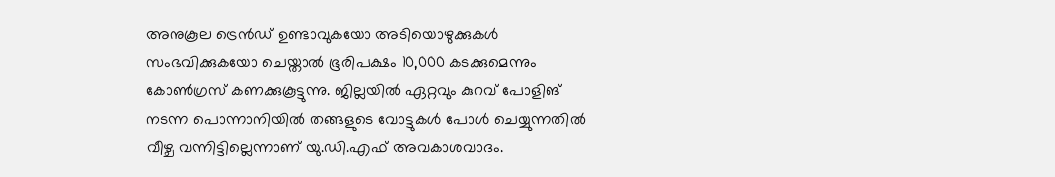അനുകൂല ട്രെൻഡ് ഉണ്ടാവുകയോ അടിയൊഴുക്കുകൾ സംഭവിക്കുകയോ ചെയ്താൽ ഭൂരിപക്ഷം 10,000 കടക്കുമെന്നും കോൺഗ്രസ് കണക്കുകൂട്ടുന്നു. ജില്ലയിൽ ഏറ്റവും കുറവ് പോളിങ് നടന്ന പൊന്നാനിയിൽ തങ്ങളുടെ വോട്ടുകൾ പോൾ ചെയ്യുന്നതിൽ വീഴ്ച വന്നിട്ടില്ലെന്നാണ് യു.ഡി.എഫ് അവകാശവാദം.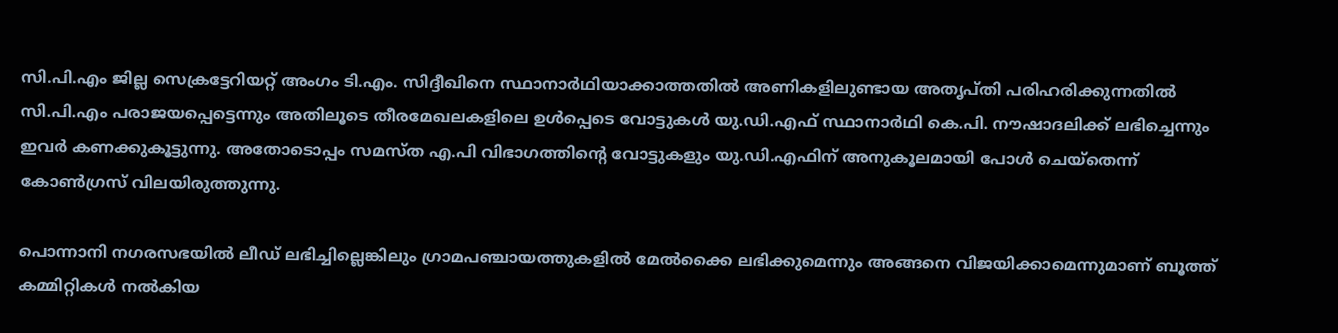സി.പി.എം ജില്ല സെക്രട്ടേറിയറ്റ് അംഗം ടി.എം. സിദ്ദീഖിനെ സ്ഥാനാർഥിയാക്കാത്തതിൽ അണികളിലുണ്ടായ അതൃപ്തി പരിഹരിക്കുന്നതിൽ സി.പി.എം പരാജയപ്പെട്ടെന്നും അതിലൂടെ തീരമേഖലകളിലെ ഉൾപ്പെടെ വോട്ടുകൾ യു.ഡി.എഫ് സ്ഥാനാർഥി കെ.പി. നൗഷാദലിക്ക് ലഭിച്ചെന്നും ഇവർ കണക്കുകൂട്ടുന്നു. അതോടൊപ്പം സമസ്ത എ.പി വിഭാഗത്തിന്‍റെ വോട്ടുകളും യു.ഡി.എഫിന് അനുകൂലമായി പോൾ ചെയ്തെന്ന് കോൺഗ്രസ് വിലയിരുത്തുന്നു.

പൊന്നാനി നഗരസഭയിൽ ലീഡ് ലഭിച്ചില്ലെങ്കിലും ഗ്രാമപഞ്ചായത്തുകളിൽ മേൽക്കൈ ലഭിക്കുമെന്നും അങ്ങനെ വിജയിക്കാമെന്നുമാണ് ബൂത്ത് കമ്മിറ്റികൾ നൽകിയ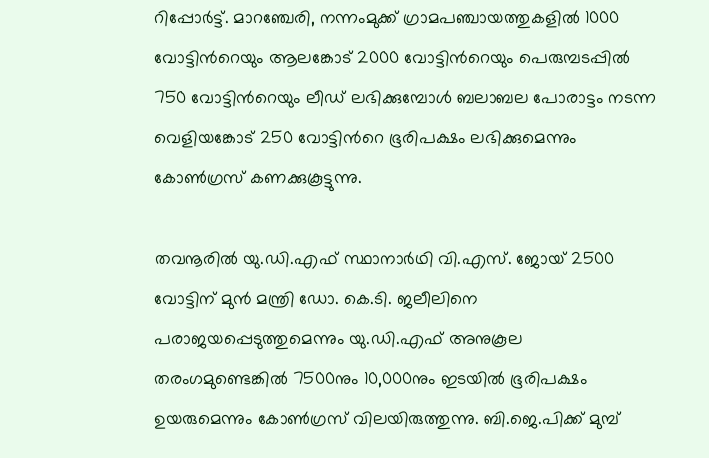റിപ്പോർട്ട്. മാറഞ്ചേരി, നന്നംമുക്ക് ഗ്രാമപഞ്ചായത്തുകളിൽ 1000 വോട്ടിന്‍റെയും ആലങ്കോട് 2000 വോട്ടിന്‍റെയും പെരുമ്പടപ്പിൽ 750 വോട്ടിന്‍റെയും ലീഡ് ലഭിക്കുമ്പോൾ ബലാബല പോരാട്ടം നടന്ന വെളിയങ്കോട് 250 വോട്ടിന്‍റെ ഭൂരിപക്ഷം ലഭിക്കുമെന്നും കോൺഗ്രസ് കണക്കുകൂട്ടുന്നു.

തവനൂരിൽ യു.ഡി.എഫ് സ്ഥാനാർഥി വി.എസ്. ജോയ് 2500 വോട്ടിന് മുൻ മന്ത്രി ഡോ. കെ.ടി. ജലീലിനെ പരാജയപ്പെടുത്തുമെന്നും യു.ഡി.എഫ് അനുകൂല തരംഗമുണ്ടെങ്കിൽ 7500നും 10,000നും ഇടയിൽ ഭൂരിപക്ഷം ഉയരുമെന്നും കോൺഗ്രസ് വിലയിരുത്തുന്നു. ബി.ജെ.പിക്ക് മുമ്പ്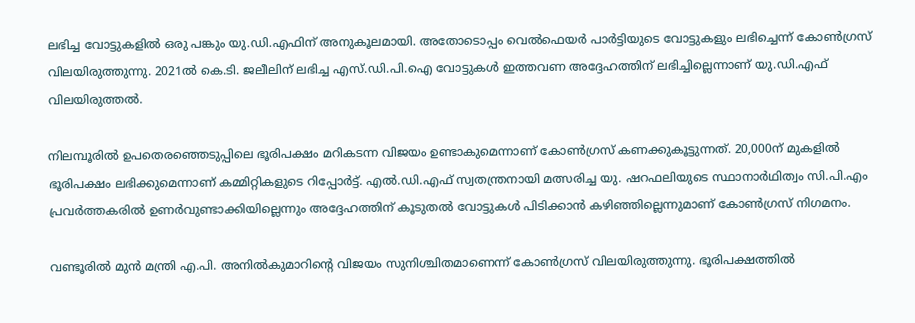ലഭിച്ച വോട്ടുകളിൽ ഒരു പങ്കും യു.ഡി.എഫിന് അനുകൂലമായി. അതോടൊപ്പം വെൽഫെയർ പാർട്ടിയുടെ വോട്ടുകളും ലഭിച്ചെന്ന് കോൺഗ്രസ് വിലയിരുത്തുന്നു. 2021ൽ കെ.ടി. ജലീലിന് ലഭിച്ച എസ്.ഡി.പി.ഐ വോട്ടുകൾ ഇത്തവണ അദ്ദേഹത്തിന് ലഭിച്ചില്ലെന്നാണ് യു.ഡി.എഫ് വിലയിരുത്തൽ.

നിലമ്പൂരിൽ ഉപതെരഞ്ഞെടുപ്പിലെ ഭൂരിപക്ഷം മറികടന്ന വിജയം ഉണ്ടാകുമെന്നാണ് കോൺഗ്രസ് കണക്കുകൂട്ടുന്നത്. 20,000ന് മുകളിൽ ഭൂരിപക്ഷം ലഭിക്കുമെന്നാണ് കമ്മിറ്റികളുടെ റിപ്പോർട്ട്. എൽ.ഡി.എഫ് സ്വതന്ത്രനായി മത്സരിച്ച യു. ഷറഫലിയുടെ സ്ഥാനാർഥിത്വം സി.പി.എം പ്രവർത്തകരിൽ ഉണർവുണ്ടാക്കിയില്ലെന്നും അദ്ദേഹത്തിന് കൂടുതൽ വോട്ടുകൾ പിടിക്കാൻ കഴിഞ്ഞില്ലെന്നുമാണ് കോൺഗ്രസ് നിഗമനം.

വണ്ടൂരിൽ മുൻ മന്ത്രി എ.പി. അനിൽകുമാറിന്റെ വിജയം സുനിശ്ചിതമാണെന്ന് കോൺഗ്രസ് വിലയിരുത്തുന്നു. ഭൂരിപക്ഷത്തിൽ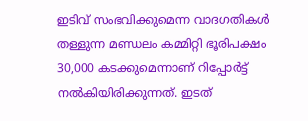ഇടിവ് സംഭവിക്കുമെന്ന വാദഗതികൾ തള്ളുന്ന മണ്ഡലം കമ്മിറ്റി ഭൂരിപക്ഷം 30,000 കടക്കുമെന്നാണ് റിപ്പോർട്ട് നൽകിയിരിക്കുന്നത്. ഇടത്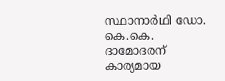സ്ഥാനാർഥി ഡോ. കെ.കെ. ദാമോദരന് കാര്യമായ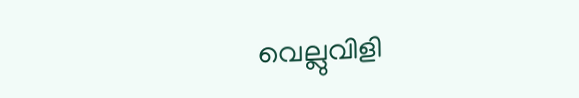വെല്ലുവിളി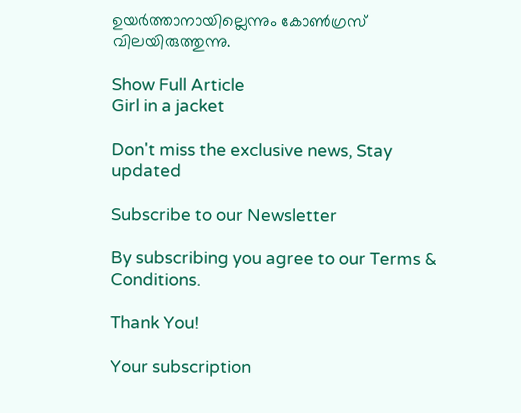ഉയർത്താനായില്ലെന്നും കോൺഗ്രസ് വിലയിരുത്തുന്നു.

Show Full Article
Girl in a jacket

Don't miss the exclusive news, Stay updated

Subscribe to our Newsletter

By subscribing you agree to our Terms & Conditions.

Thank You!

Your subscription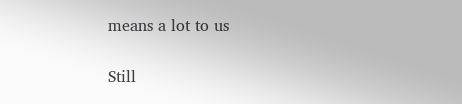means a lot to us

Still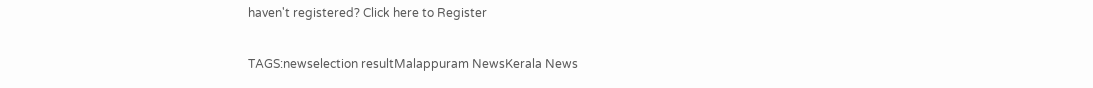haven't registered? Click here to Register

TAGS:newselection resultMalappuram NewsKerala News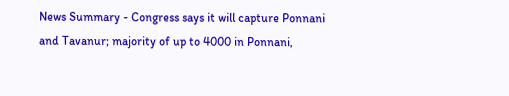News Summary - Congress says it will capture Ponnani and Tavanur; majority of up to 4000 in Ponnani,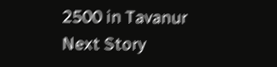2500 in Tavanur
Next Story